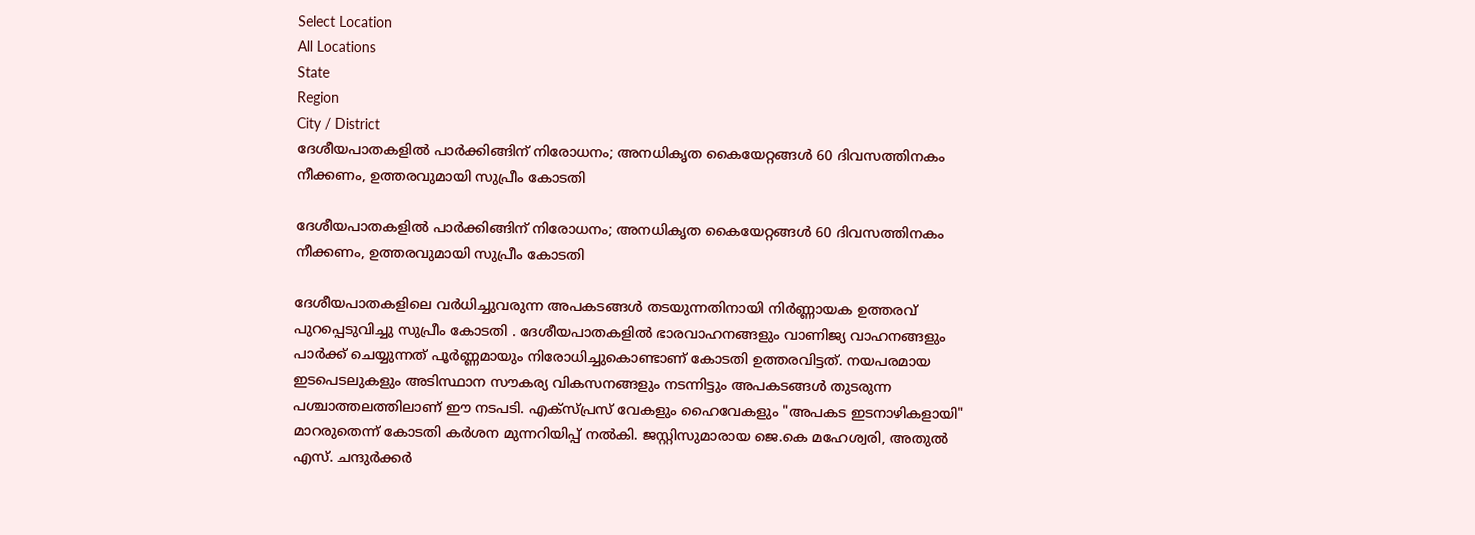Select Location
All Locations
State
Region
City / District
ദേശീയപാതകളിൽ പാർക്കിങ്ങിന് നിരോധനം; അനധികൃത കൈയേറ്റങ്ങൾ 60 ദിവസത്തിനകം നീക്കണം, ഉത്തരവുമായി സുപ്രീം കോടതി

ദേശീയപാതകളിൽ പാർക്കിങ്ങിന് നിരോധനം; അനധികൃത കൈയേറ്റങ്ങൾ 60 ദിവസത്തിനകം നീക്കണം, ഉത്തരവുമായി സുപ്രീം കോടതി

ദേശീയപാതകളിലെ വർധിച്ചുവരുന്ന അപകടങ്ങൾ തടയുന്നതിനായി നിർണ്ണായക ഉത്തരവ് പുറപ്പെടുവിച്ചു സുപ്രീം കോടതി . ദേശീയപാതകളിൽ ഭാരവാഹനങ്ങളും വാണിജ്യ വാഹനങ്ങളും പാർക്ക് ചെയ്യുന്നത് പൂർണ്ണമായും നിരോധിച്ചുകൊണ്ടാണ് കോടതി ഉത്തരവിട്ടത്. നയപരമായ ഇടപെടലുകളും അടിസ്ഥാന സൗകര്യ വികസനങ്ങളും നടന്നിട്ടും അപകടങ്ങൾ തുടരുന്ന പശ്ചാത്തലത്തിലാണ് ഈ നടപടി. എക്സ്പ്രസ് വേകളും ഹൈവേകളും "അപകട ഇടനാഴികളായി" മാറരുതെന്ന് കോടതി കർശന മുന്നറിയിപ്പ് നൽകി. ജസ്റ്റിസുമാരായ ജെ.കെ മഹേശ്വരി, അതുൽ എസ്. ചന്ദുർക്കർ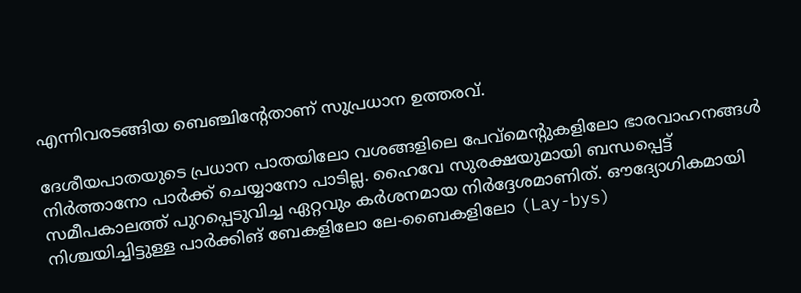എന്നിവരടങ്ങിയ ബെഞ്ചിന്റേതാണ് സുപ്രധാന ഉത്തരവ്.

ദേശീയപാതയുടെ പ്രധാന പാതയിലോ വശങ്ങളിലെ പേവ്മെന്റുകളിലോ ഭാരവാഹനങ്ങൾ നിർത്താനോ പാർക്ക് ചെയ്യാനോ പാടില്ല. ഹൈവേ സുരക്ഷയുമായി ബന്ധപ്പെട്ട് സമീപകാലത്ത് പുറപ്പെടുവിച്ച ഏറ്റവും കർശനമായ നിർദ്ദേശമാണിത്. ഔദ്യോഗികമായി നിശ്ചയിച്ചിട്ടുള്ള പാർക്കിങ് ബേകളിലോ ലേ-ബൈകളിലോ (Lay-bys)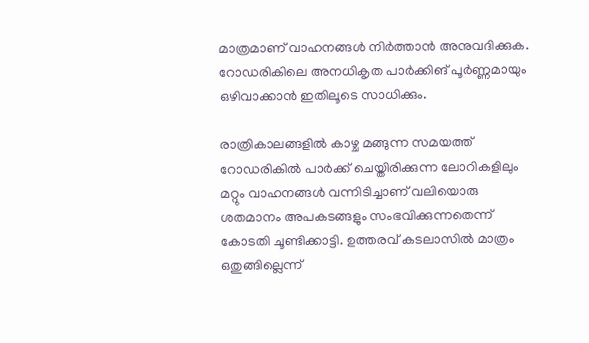മാത്രമാണ് വാഹനങ്ങൾ നിർത്താൻ അനുവദിക്കുക. റോഡരികിലെ അനധികൃത പാർക്കിങ് പൂർണ്ണമായും ഒഴിവാക്കാൻ ഇതിലൂടെ സാധിക്കും.

രാത്രികാലങ്ങളിൽ കാഴ്ച മങ്ങുന്ന സമയത്ത് റോഡരികിൽ പാർക്ക് ചെയ്തിരിക്കുന്ന ലോറികളിലും മറ്റും വാഹനങ്ങൾ വന്നിടിച്ചാണ് വലിയൊരു ശതമാനം അപകടങ്ങളും സംഭവിക്കുന്നതെന്ന് കോടതി ചൂണ്ടിക്കാട്ടി. ഉത്തരവ് കടലാസിൽ മാത്രം ഒതുങ്ങില്ലെന്ന്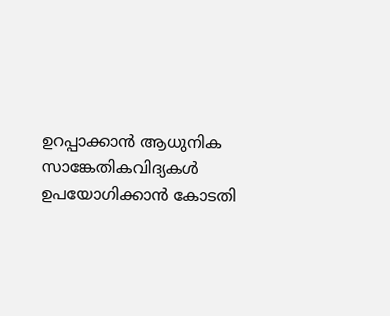ഉറപ്പാക്കാൻ ആധുനിക സാങ്കേതികവിദ്യകൾ ഉപയോഗിക്കാൻ കോടതി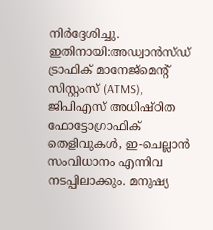നിർദ്ദേശിച്ചു. ഇതിനായി:അഡ്വാൻസ്ഡ് ട്രാഫിക് മാനേജ്‌മെന്റ് സിസ്റ്റംസ് (ATMS), ജിപിഎസ് അധിഷ്ഠിത ഫോട്ടോഗ്രാഫിക് തെളിവുകൾ, ഇ-ചെല്ലാൻ സംവിധാനം എന്നിവ നടപ്പിലാക്കും. മനുഷ്യ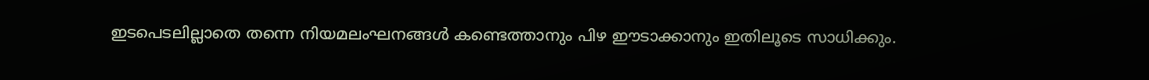ഇടപെടലില്ലാതെ തന്നെ നിയമലംഘനങ്ങൾ കണ്ടെത്താനും പിഴ ഈടാക്കാനും ഇതിലൂടെ സാധിക്കും.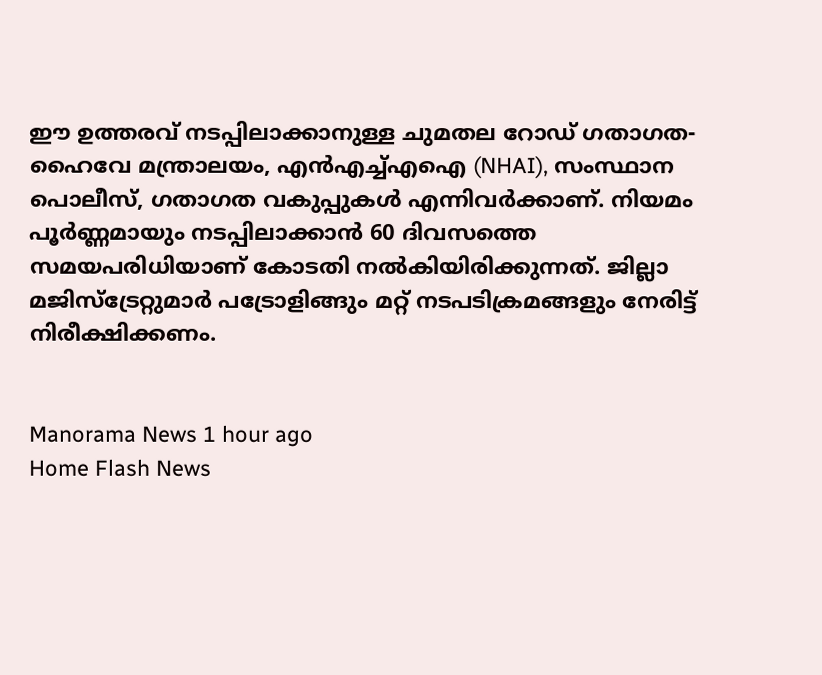ഈ ഉത്തരവ് നടപ്പിലാക്കാനുള്ള ചുമതല റോഡ് ഗതാഗത-ഹൈവേ മന്ത്രാലയം, എൻഎച്ച്എഐ (NHAI), സംസ്ഥാന പൊലീസ്, ഗതാഗത വകുപ്പുകൾ എന്നിവർക്കാണ്. നിയമം പൂർണ്ണമായും നടപ്പിലാക്കാൻ 60 ദിവസത്തെ സമയപരിധിയാണ് കോടതി നൽകിയിരിക്കുന്നത്. ജില്ലാ മജിസ്‌ട്രേറ്റുമാർ പട്രോളിങ്ങും മറ്റ് നടപടിക്രമങ്ങളും നേരിട്ട് നിരീക്ഷിക്കണം.


Manorama News 1 hour ago
Home Flash News